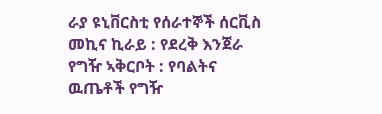ራያ ዩኒቨርስቲ የሰራተኞች ሰርቪስ መኪና ኪራይ : የደረቅ እንጀራ የግዥ ኣቅርቦት : የባልትና ዉጤቶች የግዥ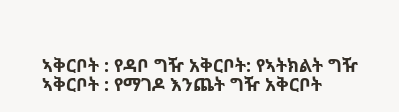ኣቅርቦት : የዳቦ ግዥ አቅርቦት: የኣትክልት ግዥ ኣቅርቦት : የማገዶ እንጨት ግዥ አቅርቦት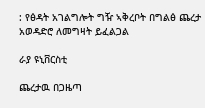: የፅዳት አገልግሎት ግዥ ኣቅረቦት በግልፅ ጨረታ አወዳድሮ ለመግዛት ይፈልጋል

ራያ ዩኒቨርስቲ

ጨረታዉ በጋዜጣ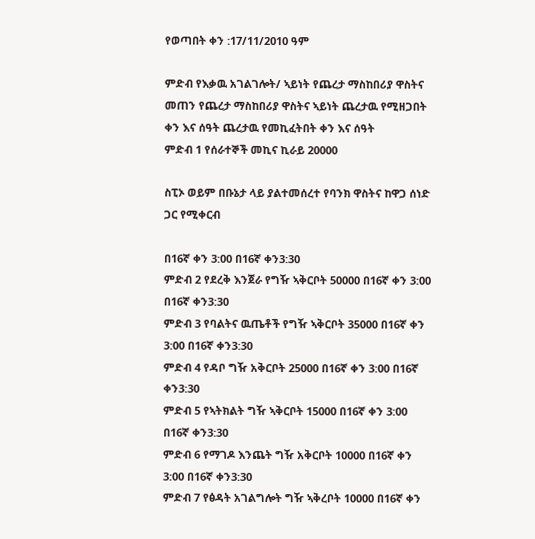የወጣበት ቀን :17/11/2010 ዓም

ምድብ የእቃዉ አገልገሎት/ ኣይነት የጨረታ ማስከበሪያ ዋስትና መጠን የጨረታ ማስከበሪያ ዋስትና ኣይነት ጨረታዉ የሚዘጋበት ቀን እና ሰዓት ጨረታዉ የመኪፈትበት ቀን እና ሰዓት
ምድብ 1 የሰራተኞች መኪና ኪራይ 20000

ስፒኦ ወይም በቡኔታ ላይ ያልተመሰረተ የባንክ ዋስትና ከዋጋ ሰነድ ጋር የሚቀርብ

በ16ኛ ቀን 3:00 በ16ኛ ቀን3:30
ምድብ 2 የደረቅ እንጀራ የግዥ ኣቅርቦት 50000 በ16ኛ ቀን 3:00 በ16ኛ ቀን3:30
ምድብ 3 የባልትና ዉጤቶች የግዥ ኣቅርቦት 35000 በ16ኛ ቀን 3:00 በ16ኛ ቀን3:30
ምድብ 4 የዳቦ ግዥ አቅርቦት 25000 በ16ኛ ቀን 3:00 በ16ኛ ቀን3:30
ምድብ 5 የኣትክልት ግዥ ኣቅርቦት 15000 በ16ኛ ቀን 3:00 በ16ኛ ቀን3:30
ምድብ 6 የማገዶ እንጨት ግዥ አቅርቦት 10000 በ16ኛ ቀን 3:00 በ16ኛ ቀን3:30
ምድብ 7 የፅዳት አገልግሎት ግዥ ኣቅረቦት 10000 በ16ኛ ቀን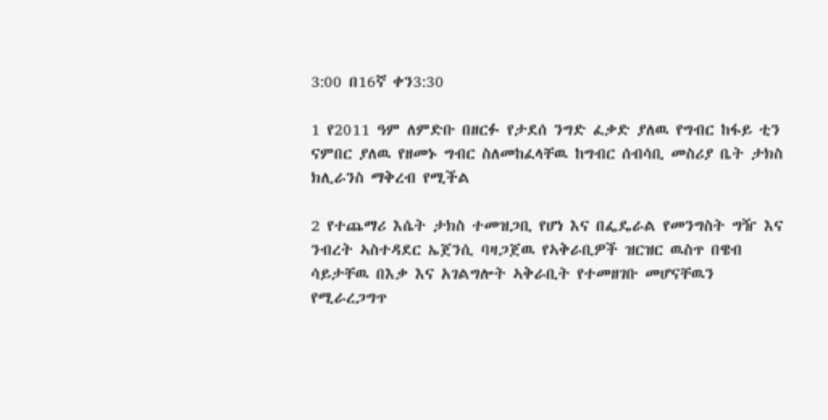3:00 በ16ኛ ቀን3:30

1 የ2011 ዓም ለምድቡ በዘርፉ የታደሰ ንግድ ፈቃድ ያለዉ የግብር ከፋይ ቲን ናምበር ያለዉ የዘመኑ ግብር ስለመከፈላቸዉ ከግብር ሰብሳቢ መስሪያ ቤት ታክስ ክሊራንስ ማቅረብ የሚችል

2 የተጨማሪ እሴት ታክስ ተመዝጋቢ የሆነ እና በፌዴራል የመንግስት ግዥ እና ንብረት ኣስተዳደር ኤጀንሲ ባዛጋጀዉ የኣቅራቢዎች ዝርዝር ዉስጥ በዌብ ሳይታቸዉ በእቃ እና አገልግሎት ኣቅራቢት የተመዘገቡ መሆናቸዉን የሚራረጋግጥ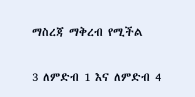ማስረጃ ማቅረብ የሚችል

3 ለምድብ 1 እና ለምድብ 4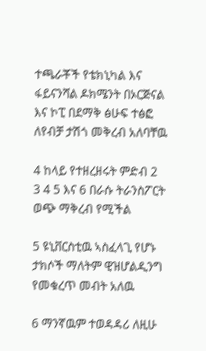ተጫራቾች የቴክኒካል እና ፋይናንሻል ዶክሜንት በኦርጅናል እና ኮፒ በደማቅ ፅሁፍ ተፅፎ ለየብቻ ታሽጎ መቅረብ አለባቸዉ

4 ከላይ የተዘረዘሩት ምድብ 2 3 4 5 እና 6 በራሱ ትራንስፖርት ወጭ ማቅረብ የሚችል

5 ዩኒቨርስቲዉ ኣስፈላጊ የሆኑ ታክሶች ማለትም ዊዝሆልዲንግ የመቁረጥ መብት አለዉ

6 ማንኛዉም ተወዳዳሪ ለዚሁ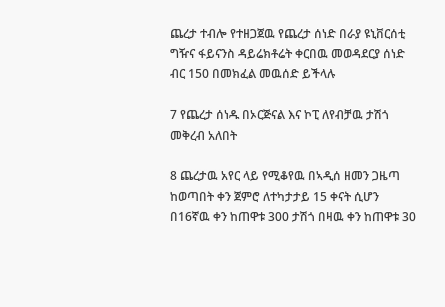ጨረታ ተብሎ የተዘጋጀዉ የጨረታ ሰነድ በራያ ዩኒቨርሰቲ ግዥና ፋይናንስ ዳይሬክቶሬት ቀርበዉ መወዳደርያ ሰነድ ብር 150 በመክፈል መዉሰድ ይችላሉ

7 የጨረታ ሰነዱ በኦርጅናል እና ኮፒ ለየብቻዉ ታሽጎ መቅረብ አለበት

8 ጨረታዉ አየር ላይ የሚቆየዉ በኣዲሰ ዘመን ጋዜጣ ከወጣበት ቀን ጀምሮ ለተካታታይ 15 ቀናት ሲሆን በ16ኛዉ ቀን ከጠዋቱ 300 ታሽጎ በዛዉ ቀን ከጠዋቱ 30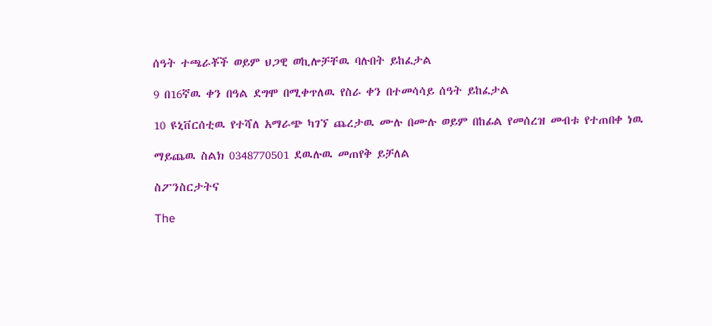ሰዓት ተጫራቾች ወይም ህጋዊ ወኪሎቻቸዉ ባሉበት ይከፈታል

9 በ16ኛዉ ቀን በዓል ደግሞ በሚቀጥለዉ የስራ ቀን በተመሳሳይ ሰዓት ይከፈታል

10 ዩኒቨርሰቲዉ የተሻለ አማራጭ ካገኘ ጨረታዉ ሙሉ በሙሉ ወይም በከፊል የመሰረዝ መብቱ የተጠበቀ ነዉ

ማይጨዉ ስልክ 0348770501 ደዉሉዉ መጠየቅ ይቻለል

ስፖንስርታትና

The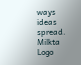ways ideas spread.
Milkta Logo